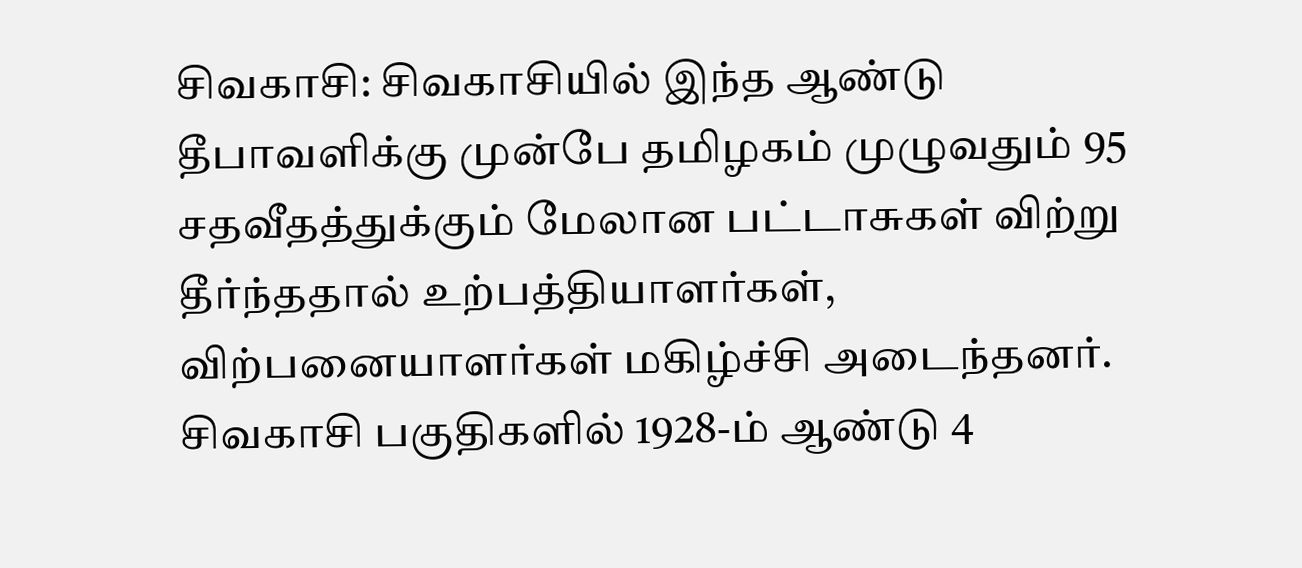சிவகாசி: சிவகாசியில் இந்த ஆண்டு தீபாவளிக்கு முன்பே தமிழகம் முழுவதும் 95 சதவீதத்துக்கும் மேலான பட்டாசுகள் விற்று தீர்ந்ததால் உற்பத்தியாளர்கள், விற்பனையாளர்கள் மகிழ்ச்சி அடைந்தனர்.
சிவகாசி பகுதிகளில் 1928-ம் ஆண்டு 4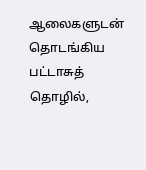ஆலைகளுடன் தொடங்கிய பட்டாசுத் தொழில்,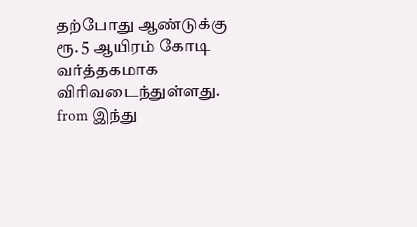தற்போது ஆண்டுக்கு ரூ. 5 ஆயிரம் கோடி வர்த்தகமாக விரிவடைந்துள்ளது.
from இந்து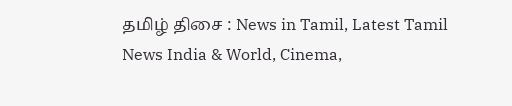தமிழ் திசை : News in Tamil, Latest Tamil News India & World, Cinema,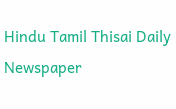Hindu Tamil Thisai Daily Newspaper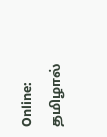Online: தமிழால்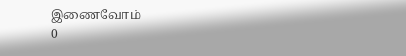இணைவோம்
0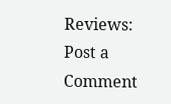Reviews:
Post a Comment